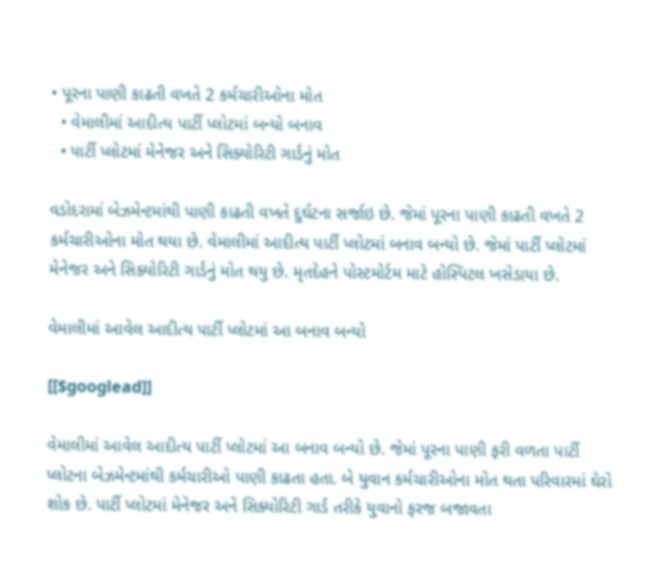• પૂરના પાણી કાઢતી વખતે 2 કર્મચારીઓના મોત
  • વેમાલીમાં આદીત્ય પાર્ટી પ્લોટમાં બન્યો બનાવ
  • પાર્ટી પ્લોટમાં મેનેજર અને સિક્યોરિટી ગાર્ડનું મોત

વડોદરામાં બેઝમેન્ટમાંથી પાણી કાઢતી વખતે દુર્ઘટના સર્જાઇ છે. જેમાં પૂરના પાણી કાઢતી વખતે 2 કર્મચારીઓના મોત થયા છે. વેમાલીમાં આદીત્ય પાર્ટી પ્લોટમાં બનાવ બન્યો છે. જેમાં પાર્ટી પ્લોટમાં મેનેજર અને સિક્યોરિટી ગાર્ડનું મોત થયુ છે. મૃતદેહને પોસ્ટમોર્ટમ માટે હોસ્પિટલ ખસેડાયા છે.

વેમાલીમાં આવેલ આદીત્ય પાર્ટી પ્લોટમાં આ બનાવ બન્યો

[[$googlead]]

વેમાલીમાં આવેલ આદીત્ય પાર્ટી પ્લોટમાં આ બનાવ બન્યો છે. જેમાં પૂરના પાણી ફરી વળતા પાર્ટી પ્લોટના બેઝમેન્ટમાંથી કર્મચારીઓ પાણી કાઢતા હતા. બે યુવાન કર્મચારીઓના મોત થતા પરિવારમાં ઘેરો શોક છે. પાર્ટી પ્લોટમાં મેનેજર અને સિક્યોરિટી ગાર્ડ તરીકે યુવાનો ફરજ બજાવતા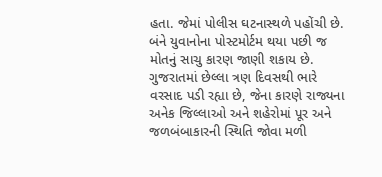હતા. જેમાં પોલીસ ઘટનાસ્થળે પહોંચી છે. બંને યુવાનોના પોસ્ટમોર્ટમ થયા પછી જ મોતનું સાચુ કારણ જાણી શકાય છે. ગુજરાતમાં છેલ્લા ત્રણ દિવસથી ભારે વરસાદ પડી રહ્યા છે, જેના કારણે રાજ્યના અનેક જિલ્લાઓ અને શહેરોમાં પૂર અને જળબંબાકારની સ્થિતિ જોવા મળી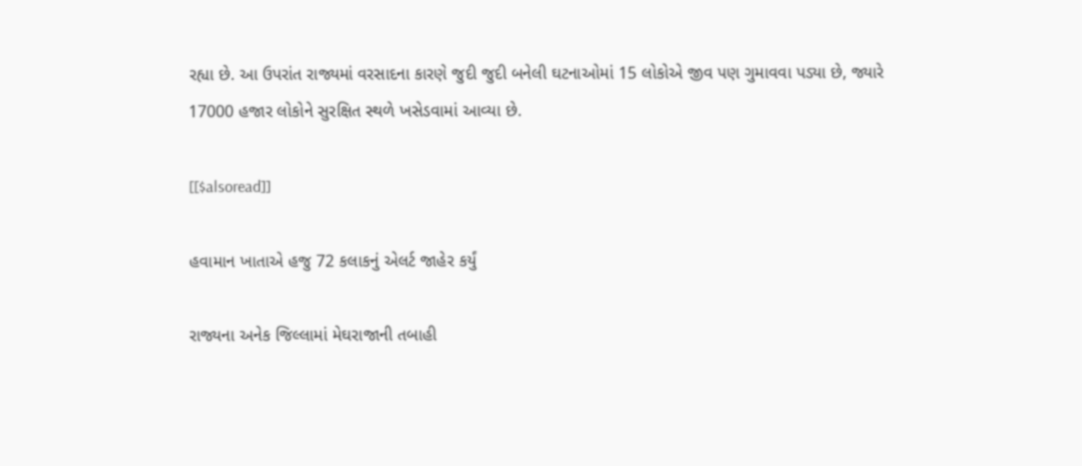રહ્યા છે. આ ઉપરાંત રાજ્યમાં વરસાદના કારણે જુદી જુદી બનેલી ઘટનાઓમાં 15 લોકોએ જીવ પણ ગુમાવવા પડ્યા છે, જ્યારે 17000 હજાર લોકોને સુરક્ષિત સ્થળે ખસેડવામાં આવ્યા છે.

[[$alsoread]]

હવામાન ખાતાએ હજુ 72 કલાકનું એલર્ટ જાહેર કર્યું

રાજ્યના અનેક જિલ્લામાં મેઘરાજાની તબાહી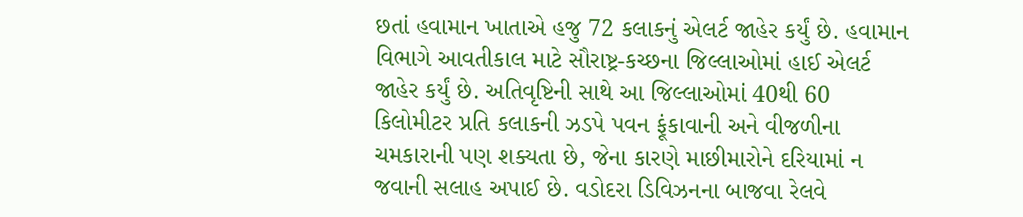છતાં હવામાન ખાતાએ હજુ 72 કલાકનું એલર્ટ જાહેર કર્યું છે. હવામાન વિભાગે આવતીકાલ માટે સૌરાષ્ટ્ર-કચ્છના જિલ્લાઓમાં હાઈ એલર્ટ જાહેર કર્યું છે. અતિવૃષ્ટિની સાથે આ જિલ્લાઓમાં 40થી 60 કિલોમીટર પ્રતિ કલાકની ઝડપે પવન ફૂંકાવાની અને વીજળીના ચમકારાની પણ શક્યતા છે, જેના કારણે માછીમારોને દરિયામાં ન જવાની સલાહ અપાઈ છે. વડોદરા ડિવિઝનના બાજવા રેલવે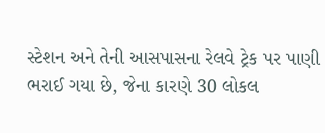સ્ટેશન અને તેની આસપાસના રેલવે ટ્રેક પર પાણી ભરાઈ ગયા છે, જેના કારણે 30 લોકલ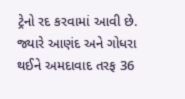ટ્રેનો રદ કરવામાં આવી છે. જ્યારે આણંદ અને ગોધરા થઈને અમદાવાદ તરફ 36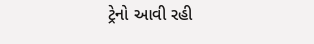ટ્રેનો આવી રહી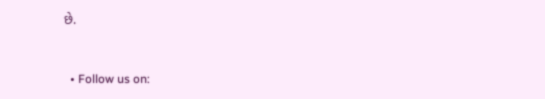છે.


  • Follow us on: